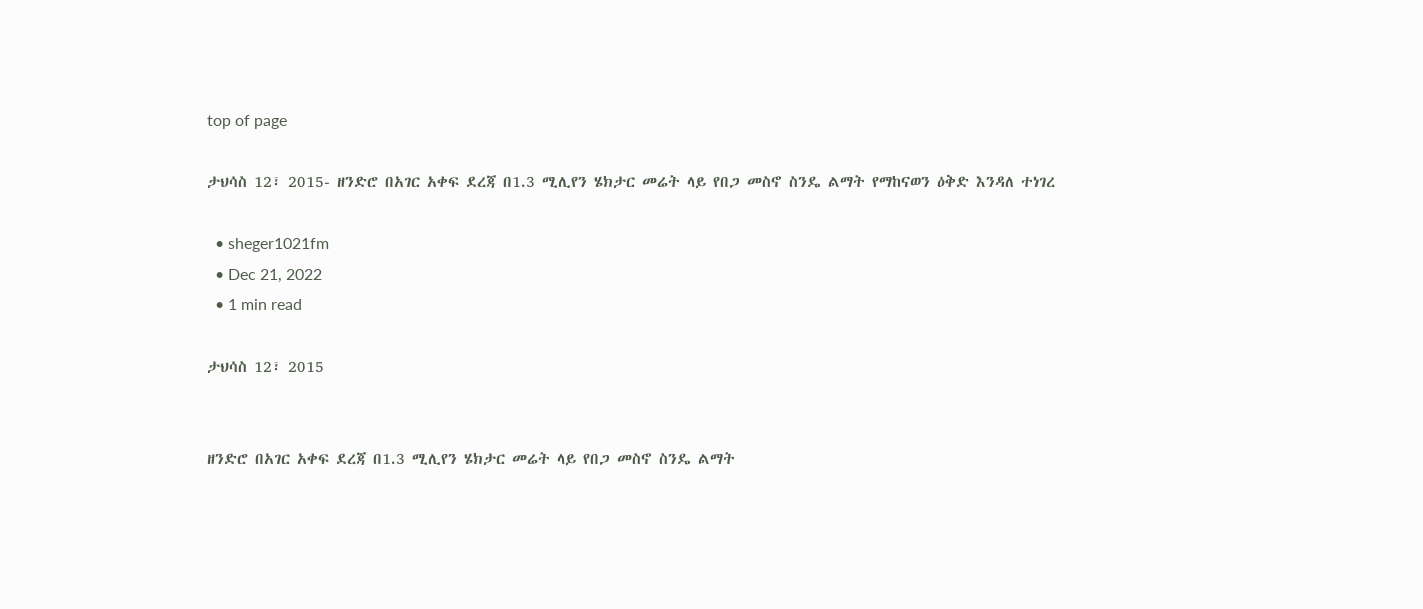top of page

ታህሳስ 12፣ 2015- ዘንድሮ በአገር አቀፍ ደረጃ በ1.3 ሚሊየን ሄክታር መሬት ላይ የበጋ መስኖ ስንዴ ልማት የማከናወን ዕቅድ እንዳለ ተነገረ

  • sheger1021fm
  • Dec 21, 2022
  • 1 min read

ታህሳስ 12፣ 2015


ዘንድሮ በአገር አቀፍ ደረጃ በ1.3 ሚሊየን ሄክታር መሬት ላይ የበጋ መስኖ ስንዴ ልማት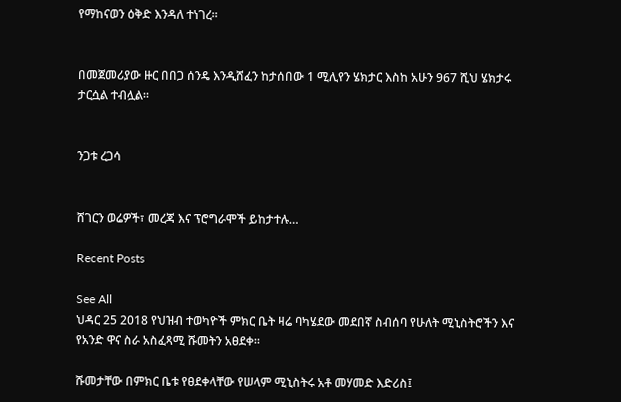የማከናወን ዕቅድ እንዳለ ተነገረ።


በመጀመሪያው ዙር በበጋ ሰንዴ እንዲሸፈን ከታሰበው 1 ሚሊየን ሄክታር እስከ አሁን 967 ሺህ ሄክታሩ ታርሷል ተብሏል።


ንጋቱ ረጋሳ


ሸገርን ወሬዎች፣ መረጃ እና ፕሮግራሞች ይከታተሉ…

Recent Posts

See All
ህዳር 25 2018 የህዝብ ተወካዮች ምክር ቤት ዛሬ ባካሄደው መደበኛ ስብሰባ የሁለት ሚኒስትሮችን እና የአንድ ዋና ስራ አስፈጻሚ ሹመትን አፀደቀ።

ሹመታቸው በምክር ቤቱ የፀደቀላቸው የሠላም ሚኒስትሩ አቶ መሃመድ እድሪስ፤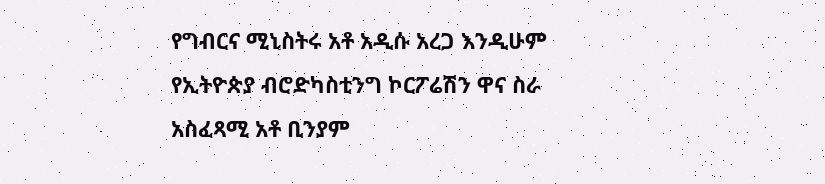የግብርና ሚኒስትሩ አቶ አዲሱ አረጋ እንዲሁም የኢትዮጵያ ብሮድካስቲንግ ኮርፖሬሽን ዋና ስራ አስፈጻሚ አቶ ቢንያም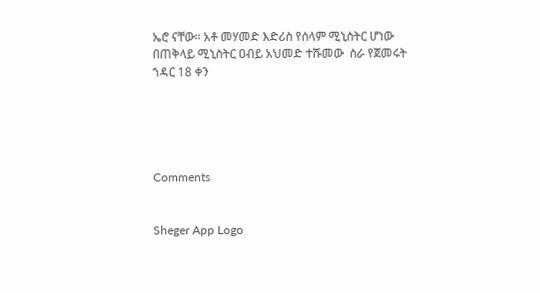ኤሮ ናቸው። አቶ መሃመድ እድሪስ የሰላም ሚኒስትር ሆነው በጠቅላይ ሚኒስትር ዐብይ አህመድ ተሹመው  ስራ የጀመሩት ኀዳር 18 ቀን





Comments


Sheger App Logo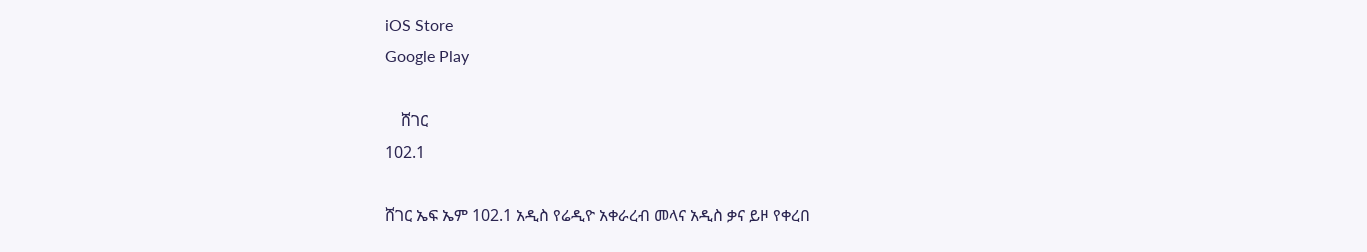iOS Store
Google Play

    ሸገር
102.1

ሸገር ኤፍ ኤም 102.1 አዲስ የሬዲዮ አቀራረብ መላና አዲስ ቃና ይዞ የቀረበ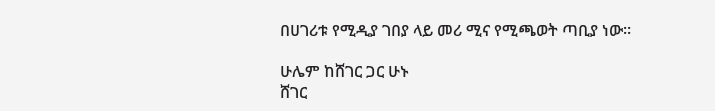በሀገሪቱ የሚዲያ ገበያ ላይ መሪ ሚና የሚጫወት ጣቢያ ነው፡፡

ሁሌም ከሸገር ጋር ሁኑ
ሸገር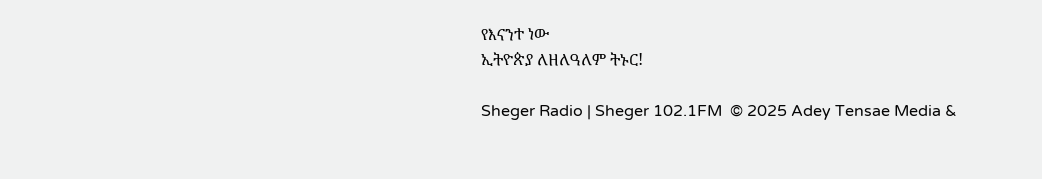የእናንተ ነው
ኢትዮጵያ ለዘለዓለም ትኑር!

Sheger Radio | Sheger 102.1FM  © 2025 Adey Tensae Media &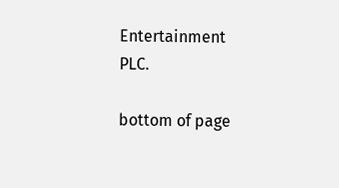Entertainment PLC.

bottom of page